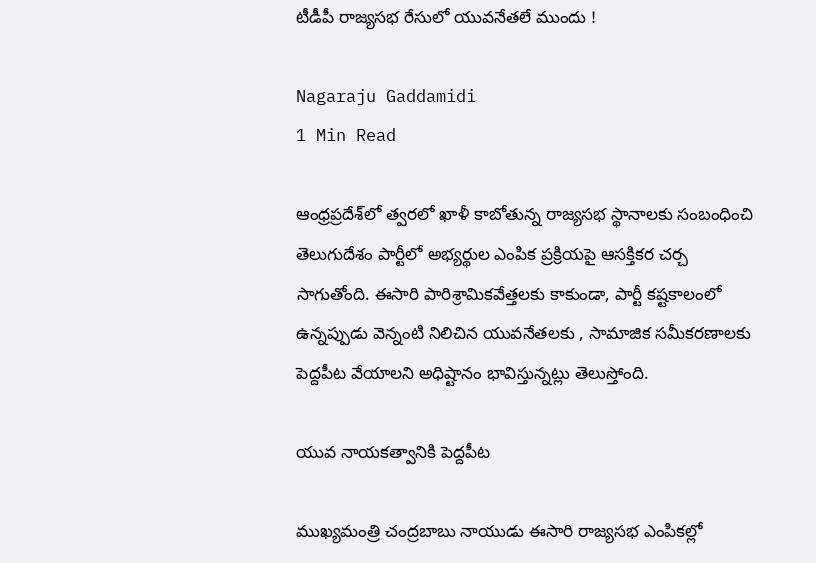టీడీపీ రాజ్యసభ రేసులో యువనేతలే ముందు !

Nagaraju Gaddamidi
1 Min Read

ఆంధ్రప్రదేశ్‌లో త్వరలో ఖాళీ కాబోతున్న రాజ్యసభ స్థానాలకు సంబంధించి తెలుగుదేశం పార్టీలో అభ్యర్థుల ఎంపిక ప్రక్రియపై ఆసక్తికర చర్చ సాగుతోంది. ఈసారి పారిశ్రామికవేత్తలకు కాకుండా, పార్టీ కష్టకాలంలో ఉన్నప్పుడు వెన్నంటి నిలిచిన యువనేతలకు , సామాజిక సమీకరణాలకు పెద్దపీట వేయాలని అధిష్టానం భావిస్తున్నట్లు తెలుస్తోంది.

యువ నాయకత్వానికి పెద్దపీట

ముఖ్యమంత్రి చంద్రబాబు నాయుడు ఈసారి రాజ్యసభ ఎంపికల్లో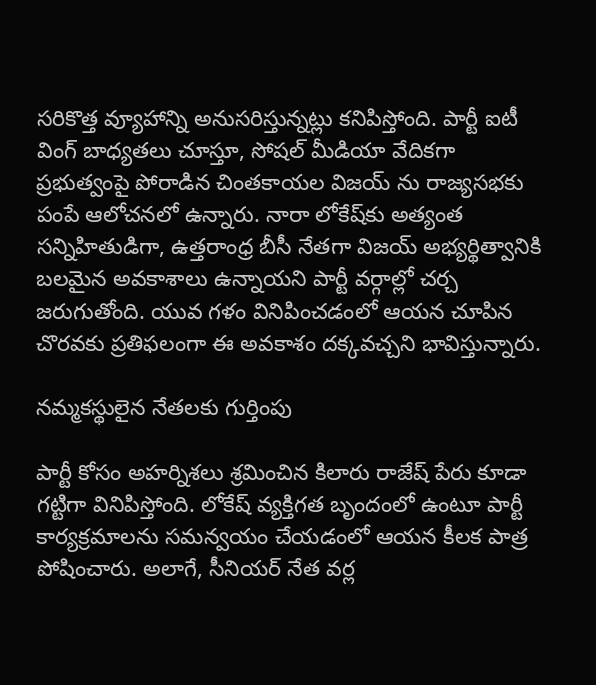సరికొత్త వ్యూహాన్ని అనుసరిస్తున్నట్లు కనిపిస్తోంది. పార్టీ ఐటీ వింగ్ బాధ్యతలు చూస్తూ, సోషల్ మీడియా వేదికగా ప్రభుత్వంపై పోరాడిన చింతకాయల విజయ్ ను రాజ్యసభకు పంపే ఆలోచనలో ఉన్నారు. నారా లోకేష్‌కు అత్యంత సన్నిహితుడిగా, ఉత్తరాంధ్ర బీసీ నేతగా విజయ్ అభ్యర్థిత్వానికి బలమైన అవకాశాలు ఉన్నాయని పార్టీ వర్గాల్లో చర్చ జరుగుతోంది. యువ గళం వినిపించడంలో ఆయన చూపిన చొరవకు ప్రతిఫలంగా ఈ అవకాశం దక్కవచ్చని భావిస్తున్నారు.

నమ్మకస్థులైన నేతలకు గుర్తింపు

పార్టీ కోసం అహర్నిశలు శ్రమించిన కిలారు రాజేష్ పేరు కూడా గట్టిగా వినిపిస్తోంది. లోకేష్ వ్యక్తిగత బృందంలో ఉంటూ పార్టీ కార్యక్రమాలను సమన్వయం చేయడంలో ఆయన కీలక పాత్ర పోషించారు. అలాగే, సీనియర్ నేత వర్ల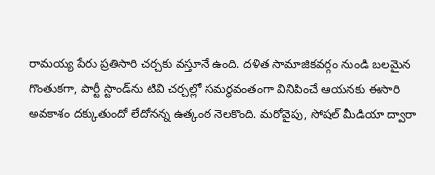రామయ్య పేరు ప్రతిసారి చర్చకు వస్తూనే ఉంది. దళిత సామాజికవర్గం నుండి బలమైన గొంతుకగా, పార్టీ స్టాండ్‌ను టివి చర్చల్లో సమర్థవంతంగా వినిపించే ఆయనకు ఈసారి అవకాశం దక్కుతుందో లేదోనన్న ఉత్కంఠ నెలకొంది. మరోవైపు, సోషల్ మీడియా ద్వారా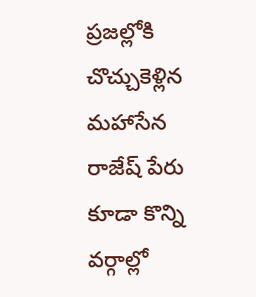ప్రజల్లోకి చొచ్చుకెళ్లిన మహాసేన రాజేష్ పేరు కూడా కొన్ని వర్గాల్లో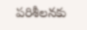పరిశీలనకు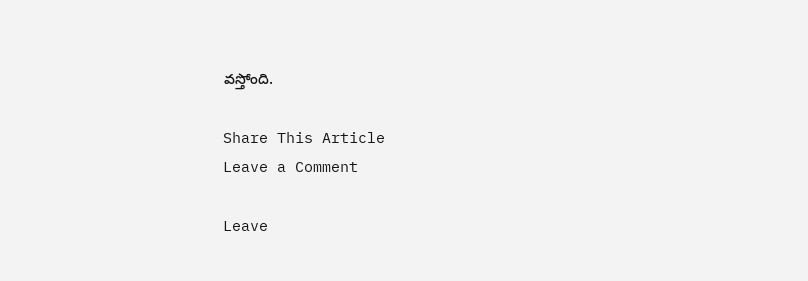వస్తోంది.

Share This Article
Leave a Comment

Leave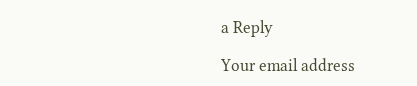a Reply

Your email address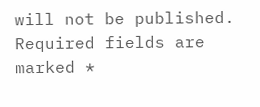will not be published. Required fields are marked *